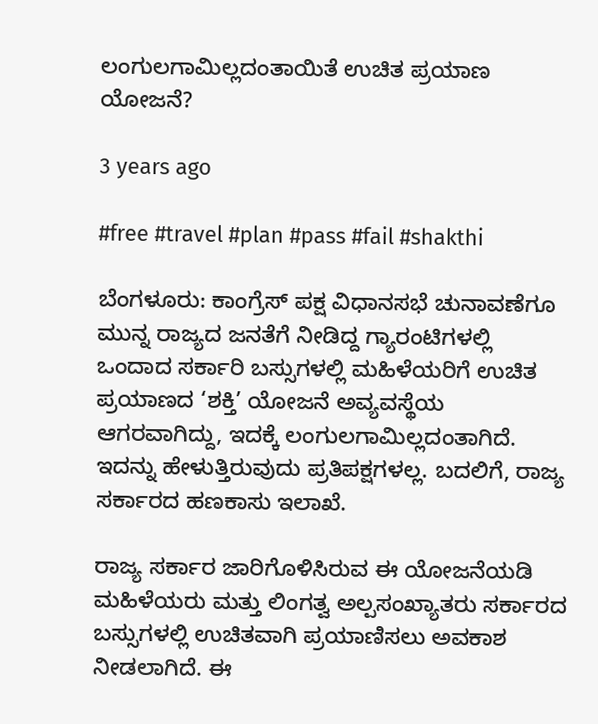ಲಂಗುಲಗಾಮಿಲ್ಲದಂತಾಯಿತೆ ಉಚಿತ ಪ್ರಯಾಣ ಯೋಜನೆ?

3 years ago

#free #travel #plan #pass #fail #shakthi

ಬೆಂಗಳೂರು: ಕಾಂಗ್ರೆಸ್ ಪಕ್ಷ ವಿಧಾನಸಭೆ ಚುನಾವಣೆಗೂ‌ ಮುನ್ನ ರಾಜ್ಯದ ಜನತೆಗೆ‌ ನೀಡಿದ್ದ ಗ್ಯಾರಂಟಿಗಳಲ್ಲಿ ಒಂದಾದ ಸರ್ಕಾರಿ ಬಸ್ಸುಗಳಲ್ಲಿ ಮಹಿಳೆಯರಿಗೆ ಉಚಿತ ಪ್ರಯಾಣದ ‘ಶಕ್ತಿ’ ಯೋಜನೆ ಅವ್ಯವಸ್ಥೆಯ ಆಗರವಾಗಿದ್ದು, ಇದಕ್ಕೆ ಲಂಗುಲಗಾಮಿಲ್ಲದಂತಾಗಿದೆ. ಇದನ್ನು ಹೇಳುತ್ತಿರುವುದು ಪ್ರತಿಪಕ್ಷಗಳಲ್ಲ. ಬದಲಿಗೆ, ರಾಜ್ಯ ಸರ್ಕಾರದ ಹಣಕಾಸು ಇಲಾಖೆ.

ರಾಜ್ಯ ಸರ್ಕಾರ ಜಾರಿಗೊಳಿಸಿರುವ ಈ ಯೋಜನೆಯಡಿ ಮಹಿಳೆಯರು ಮತ್ತು ಲಿಂಗತ್ವ ಅಲ್ಪಸಂಖ್ಯಾತರು ಸರ್ಕಾರದ ಬಸ್ಸುಗಳಲ್ಲಿ ಉಚಿತವಾಗಿ ಪ್ರಯಾಣಿಸಲು ಅವಕಾಶ ನೀಡಲಾಗಿದೆ. ಈ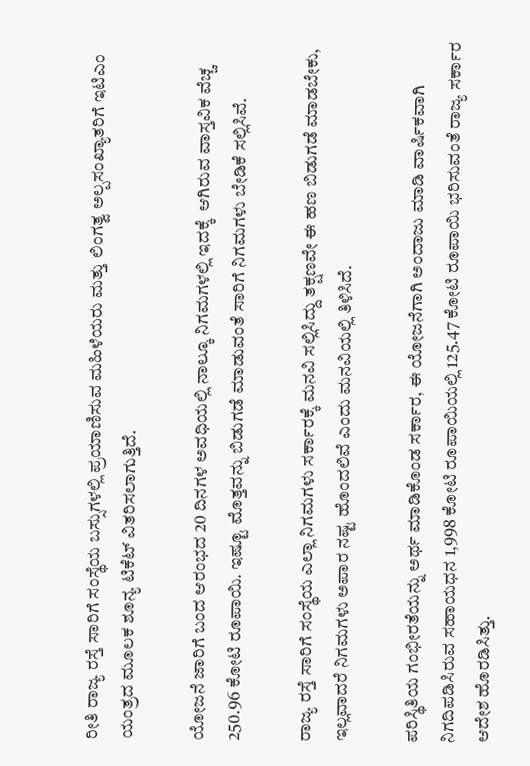ರೀತಿ ರಾಜ್ಯ ರಸ್ತೆ ಸಾರಿಗೆ ಸಂಸ್ಥೆಯ ಬಸ್ಸುಗಳಲ್ಲಿ ಪ್ರಯಾಣಿಸುವ ಮಹಿಳೆಯರು ಮತ್ತು ಲಿಂಗತ್ವ ಅಲ್ಪಸಂಖ್ಯಾತರಿಗೆ ಇಟಿಎಂ ಯಂತ್ರದ ಮೂಲಕ ಶೂನ್ಯ ಟಿಕೆಟ್‌ ವಿತರಿಸಲಾಗುತ್ತಿದೆ.

ಯೋಜನೆ ಜಾರಿಗೆ ಬಂದ ಆರಂಭದ 20 ದಿನಗಳ ಅವಧಿಯಲ್ಲಿ ನಾಲ್ಕೂ ನಿಗಮಗಳಲ್ಲಿ ಇದಕ್ಕೆ  ಆಗಿರುವ ವಾಸ್ತವಿಕ ವೆಚ್ಚ 250.96 ಕೋಟಿ ರೂಪಾಯಿ. ಇಷ್ಟೂ ಮೊತ್ತವನ್ನು ಬಿಡುಗಡೆ ಮಾಡುವಂತೆ ಸಾರಿಗೆ ನಿಗಮಗಳು ಬೇಡಿಕೆ ಸಲ್ಲಿಸಿವೆ.

ರಾಜ್ಯ ರಸ್ತೆ ಸಾರಿಗೆ ಸಂಸ್ಥೆಯ ಎಲ್ಲಾ ನಿಗಮಗಳು ಸರ್ಕಾರಕ್ಕೆ ಮನವಿ ಸಲ್ಲಿಸಿದ್ದು ತಕ್ಷಣವೇ ಈ ಹಣ ಬಿಡುಗಡೆ ಮಾಡಬೇಕು, ಇಲ್ಲವಾದರೆ ನಿಗಮಗಳು ಅಪಾರ ನಷ್ಟ ಹೊಂದಲಿವೆ ಎಂದು ಮನವಿಯಲ್ಲಿ ತಿಳಿಸಿದೆ.

ಪರಿಸ್ಥಿತಿಯ ಗಂಭೀರತೆಯನ್ನು ಅರ್ಥ ಮಾಡಿಕೊಂಡ ಸರ್ಕಾರ, ಈ ಯೋಜನೆಗಾಗಿ ಅಂದಾಜು ಮಾಡಿ ವಾರ್ಷಿಕವಾಗಿ ನಿಗದಿಪಡಿಸಿರುವ ಸಹಾಯಧನ 1,998 ಕೋಟಿ ರೂಪಾಯಿಯಲ್ಲಿ 125.47 ಕೋಟಿ ರೂಪಾಯಿ ಭರಿಸುವಂತೆ ರಾಜ್ಯ ಸರ್ಕಾರ ಆದೇಶ ಹೊರಡಿಸಿತ್ತು.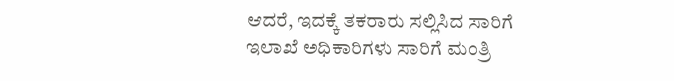ಆದರೆ, ಇದಕ್ಕೆ ತಕರಾರು ಸಲ್ಲಿಸಿದ ಸಾರಿಗೆ ಇಲಾಖೆ ಅಧಿಕಾರಿಗಳು ಸಾರಿಗೆ ಮಂತ್ರಿ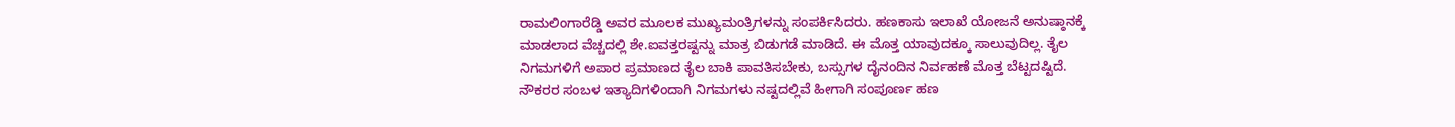ರಾಮಲಿಂಗಾರೆಡ್ಡಿ ಅವರ ಮೂಲಕ ಮುಖ್ಯಮಂತ್ರಿಗಳನ್ನು ಸಂಪರ್ಕಿಸಿದರು. ಹಣಕಾಸು ಇಲಾಖೆ ಯೋಜನೆ ಅನುಷ್ಠಾನಕ್ಕೆ ಮಾಡಲಾದ ವೆಚ್ಚದಲ್ಲಿ ಶೇ.ಐವತ್ತರಷ್ಟನ್ನು ಮಾತ್ರ ಬಿಡುಗಡೆ ಮಾಡಿದೆ. ಈ ಮೊತ್ತ ಯಾವುದಕ್ಕೂ ಸಾಲುವುದಿಲ್ಲ. ತೈಲ‌ ನಿಗಮಗಳಿಗೆ ಅಪಾರ ಪ್ರಮಾಣದ ತೈಲ ಬಾಕಿ ಪಾವತಿಸಬೇಕು, ಬಸ್ಸುಗಳ ದೈನಂದಿನ ನಿರ್ವಹಣೆ ಮೊತ್ತ ಬೆಟ್ಟದಷ್ಟಿದೆ. ನೌಕರರ ಸಂಬಳ ಇತ್ಯಾದಿಗಳಿಂದಾಗಿ ನಿಗಮಗಳು ನಷ್ಟದಲ್ಲಿವೆ ಹೀಗಾಗಿ ಸಂಪೂರ್ಣ ಹಣ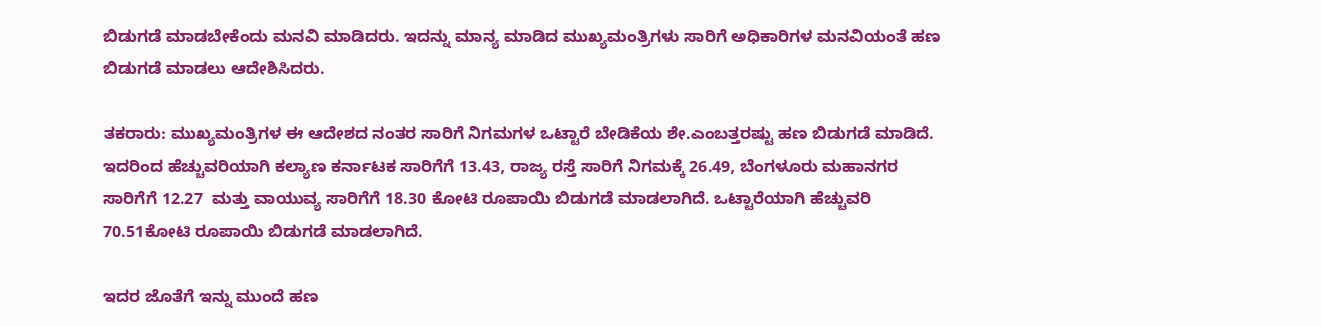ಬಿಡುಗಡೆ ಮಾಡಬೇಕೆಂದು ಮನವಿ ಮಾಡಿದರು. ಇದನ್ನು ಮಾನ್ಯ ಮಾಡಿದ ಮುಖ್ಯಮಂತ್ರಿಗಳು ಸಾರಿಗೆ ಅಧಿಕಾರಿಗಳ ಮನವಿಯಂತೆ ಹಣ ಬಿಡುಗಡೆ ಮಾಡಲು ಆದೇಶಿಸಿದರು.

ತಕರಾರು: ಮುಖ್ಯಮಂತ್ರಿಗಳ ಈ ಆದೇಶದ ನಂತರ ಸಾರಿಗೆ ನಿಗಮಗಳ ಒಟ್ಟಾರೆ ಬೇಡಿಕೆಯ ಶೇ.ಎಂಬತ್ತರಷ್ಟು ಹಣ ಬಿಡುಗಡೆ ಮಾಡಿದೆ. ಇದರಿಂದ ಹೆಚ್ಚುವರಿಯಾಗಿ ಕಲ್ಯಾಣ ಕರ್ನಾಟಕ ಸಾರಿಗೆಗೆ 13.43, ರಾಜ್ಯ ರಸ್ತೆ ಸಾರಿಗೆ ನಿಗಮಕ್ಕೆ 26.49, ಬೆಂಗಳೂರು ಮಹಾನಗರ ಸಾರಿಗೆಗೆ 12.27  ಮತ್ತು ವಾಯುವ್ಯ ಸಾರಿಗೆಗೆ 18.30 ಕೋಟಿ ರೂಪಾಯಿ ಬಿಡುಗಡೆ ಮಾಡಲಾಗಿದೆ. ಒಟ್ಟಾರೆಯಾಗಿ ಹೆಚ್ಚುವರಿ 70.51ಕೋಟಿ ರೂಪಾಯಿ ಬಿಡುಗಡೆ ಮಾಡಲಾಗಿದೆ.

ಇದರ ಜೊತೆಗೆ ಇನ್ನು ಮುಂದೆ ಹಣ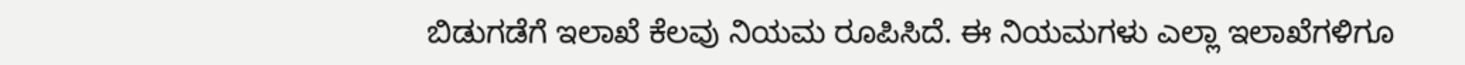ಬಿಡುಗಡೆಗೆ ಇಲಾಖೆ ಕೆಲವು ನಿಯಮ‌ ರೂಪಿಸಿದೆ. ಈ ನಿಯಮಗಳು ಎಲ್ಲಾ ಇಲಾಖೆಗಳಿಗೂ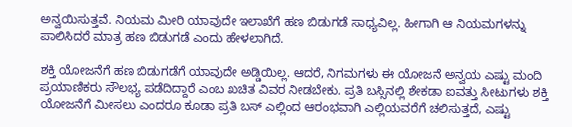ಅನ್ವಯಿಸುತ್ತವೆ. ನಿಯಮ ಮೀರಿ ಯಾವುದೇ ಇಲಾಖೆಗೆ ಹಣ ಬಿಡುಗಡೆ ಸಾಧ್ಯವಿಲ್ಲ. ಹೀಗಾಗಿ ಆ ನಿಯಮಗಳನ್ನು ಪಾಲಿಸಿದರೆ ಮಾತ್ರ ಹಣ ಬಿಡುಗಡೆ ಎಂದು ಹೇಳಲಾಗಿದೆ.

ಶಕ್ತಿ ಯೋಜನೆಗೆ ಹಣ ಬಿಡುಗಡೆಗೆ ಯಾವುದೇ ಅಡ್ಡಿಯಿಲ್ಲ. ಆದರೆ, ನಿಗಮಗಳು ಈ ಯೋಜನೆ ಅನ್ವಯ ಎಷ್ಟು ಮಂದಿ ಪ್ರಯಾಣಿಕರು ಸೌಲಭ್ಯ ಪಡೆದಿದ್ದಾರೆ ಎಂಬ ಖಚಿತ ವಿವರ ನೀಡಬೇಕು. ಪ್ರತಿ ಬಸ್ಸಿನಲ್ಲಿ ಶೇಕಡಾ ಐವತ್ತು ಸೀಟುಗಳು ಶಕ್ತಿ ಯೋಜನೆಗೆ ಮೀಸಲು ಎಂದರೂ‌ ಕೂಡಾ ಪ್ರತಿ ಬಸ್ ಎಲ್ಲಿಂದ ಆರಂಭವಾಗಿ ಎಲ್ಲಿಯವರೆಗೆ ಚಲಿಸುತ್ತದೆ, ಎಷ್ಟು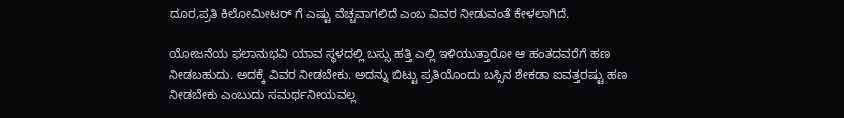ದೂರ,ಪ್ರತಿ ಕಿಲೋಮೀಟರ್ ಗೆ ಎಷ್ಟು ವೆಚ್ಚವಾಗಲಿದೆ ಎಂಬ ವಿವರ ನೀಡುವಂತೆ ಕೇಳಲಾಗಿದೆ.

ಯೋಜನೆಯ ಫಲಾನುಭವಿ ಯಾವ ಸ್ಥಳದಲ್ಲಿ ಬಸ್ಸು ಹತ್ತಿ ಎಲ್ಲಿ ಇಳಿಯುತ್ತಾರೋ ಆ ಹಂತದವರೆಗೆ ಹಣ ನೀಡಬಹುದು. ಅದಕ್ಕೆ ವಿವರ ನೀಡಬೇಕು. ಅದನ್ನು ಬಿಟ್ಟು ಪ್ರತಿಯೊಂದು ಬಸ್ಸಿನ ಶೇಕಡಾ ಐವತ್ತರಷ್ಟು ಹಣ ನೀಡಬೇಕು ಎಂಬುದು ಸಮರ್ಥನೀಯವಲ್ಲ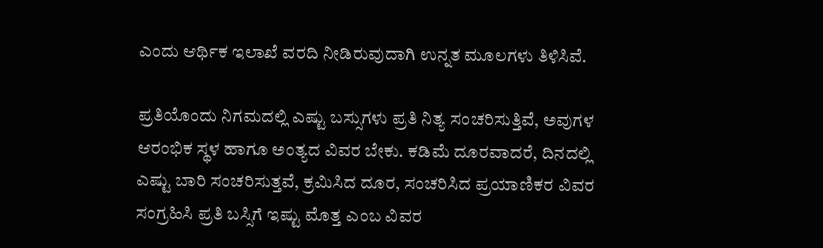ಎಂದು ಆರ್ಥಿಕ ಇಲಾಖೆ ವರದಿ ನೀಡಿರುವುದಾಗಿ ಉನ್ನತ ಮೂಲಗಳು ತಿಳಿಸಿವೆ.

ಪ್ರತಿಯೊಂದು ನಿಗಮದಲ್ಲಿ ಎಷ್ಟು ಬಸ್ಸುಗಳು ಪ್ರತಿ ನಿತ್ಯ ಸಂಚರಿಸುತ್ತಿವೆ, ಅವುಗಳ ಆರಂಭಿಕ ಸ್ಥಳ ಹಾಗೂ ಅಂತ್ಯದ ವಿವರ ಬೇಕು. ಕಡಿಮೆ ದೂರವಾದರೆ, ದಿನದಲ್ಲಿ ಎಷ್ಟು ಬಾರಿ ಸಂಚರಿಸುತ್ತವೆ, ಕ್ರಮಿಸಿದ ದೂರ, ಸಂಚರಿಸಿದ ಪ್ರಯಾಣಿಕರ ವಿವರ ಸಂಗ್ರಹಿಸಿ ಪ್ರತಿ ಬಸ್ಸಿಗೆ ಇಷ್ಟು ಮೊತ್ತ ಎಂಬ ವಿವರ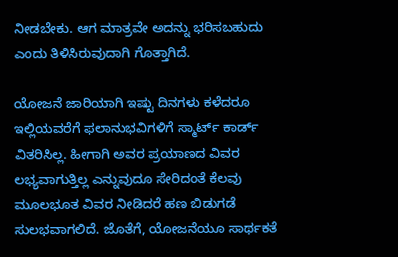ನೀಡಬೇಕು. ಆಗ ಮಾತ್ರವೇ ಅದನ್ನು ಭರಿಸಬಹುದು ಎಂದು ತಿಳಿಸಿರುವುದಾಗಿ ಗೊತ್ತಾಗಿದೆ.

ಯೋಜನೆ ಜಾರಿಯಾಗಿ ಇಷ್ಟು ದಿನಗಳು ಕಳೆದರೂ ಇಲ್ಲಿಯವರೆಗೆ ಫಲಾನುಭವಿಗಳಿಗೆ ಸ್ಮಾರ್ಟ್ ಕಾರ್ಡ್ ವಿತರಿಸಿಲ್ಲ. ಹೀಗಾಗಿ ಅವರ ಪ್ರಯಾಣದ ವಿವರ ಲಭ್ಯವಾಗುತ್ತಿಲ್ಲ ಎನ್ನುವುದೂ ಸೇರಿದಂತೆ ಕೆಲವು ಮೂಲಭೂತ ವಿವರ ನೀಡಿದರೆ ಹಣ ಬಿಡುಗಡೆ ಸುಲಭವಾಗಲಿದೆ. ಜೊತೆಗೆ, ಯೋಜನೆಯೂ ಸಾರ್ಥಕತೆ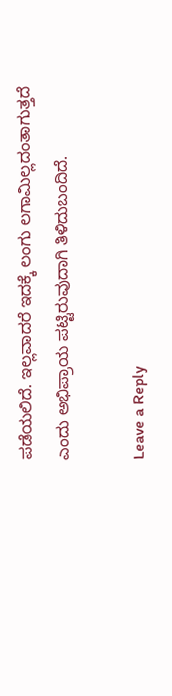ಪಡೆಯಲಿದೆ. ಇಲ್ಲವಾದರೆ ಇದಕ್ಕೆ ಲಂಗು ಲಗಾಮಿಲ್ಲದಂತಾಗುತ್ತದೆ ಎಂದು ಅಭಿಪ್ರಾಯ ಪಟ್ಟಿರುವುದಾಗಿ ತಿಳಿದುಬಂದಿದೆ.

Leave a Reply